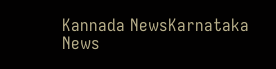Kannada NewsKarnataka News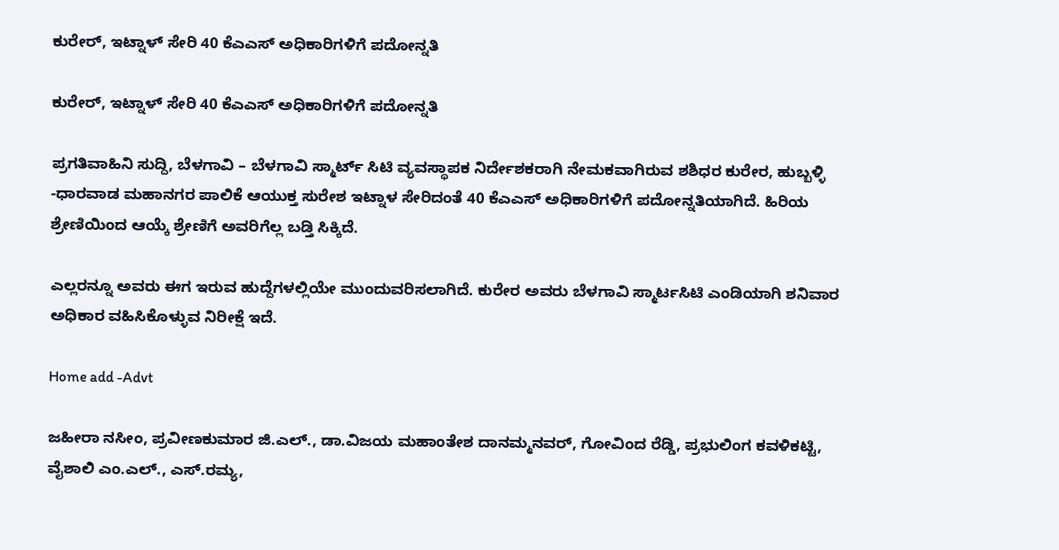ಕುರೇರ್, ಇಟ್ನಾಳ್ ಸೇರಿ 40 ಕೆಎಎಸ್ ಅಧಿಕಾರಿಗಳಿಗೆ ಪದೋನ್ನತಿ

ಕುರೇರ್, ಇಟ್ನಾಳ್ ಸೇರಿ 40 ಕೆಎಎಸ್ ಅಧಿಕಾರಿಗಳಿಗೆ ಪದೋನ್ನತಿ

ಪ್ರಗತಿವಾಹಿನಿ ಸುದ್ದಿ, ಬೆಳಗಾವಿ – ಬೆಳಗಾವಿ ಸ್ಮಾರ್ಟ್ ಸಿಟಿ ವ್ಯವಸ್ಥಾಪಕ ನಿರ್ದೇಶಕರಾಗಿ ನೇಮಕವಾಗಿರುವ ಶಶಿಧರ ಕುರೇರ, ಹುಬ್ಬಳ್ಳಿ -ಧಾರವಾಡ ಮಹಾನಗರ ಪಾಲಿಕೆ ಆಯುಕ್ತ ಸುರೇಶ ಇಟ್ನಾಳ ಸೇರಿದಂತೆ 40 ಕೆಎಎಸ್ ಅಧಿಕಾರಿಗಳಿಗೆ ಪದೋನ್ನತಿಯಾಗಿದೆ. ಹಿರಿಯ ಶ್ರೇಣಿಯಿಂದ ಆಯ್ಕೆ ಶ್ರೇಣಿಗೆ ಅವರಿಗೆಲ್ಲ ಬಡ್ತಿ ಸಿಕ್ಕಿದೆ.

ಎಲ್ಲರನ್ನೂ ಅವರು ಈಗ ಇರುವ ಹುದ್ದೆಗಳಲ್ಲಿಯೇ ಮುಂದುವರಿಸಲಾಗಿದೆ. ಕುರೇರ ಅವರು ಬೆಳಗಾವಿ ಸ್ಮಾರ್ಟಸಿಟಿ ಎಂಡಿಯಾಗಿ ಶನಿವಾರ ಅಧಿಕಾರ ವಹಿಸಿಕೊಳ್ಳುವ ನಿರೀಕ್ಷೆ ಇದೆ.

Home add -Advt

ಜಹೀರಾ ನಸೀಂ, ಪ್ರವೀಣಕುಮಾರ ಜಿ.ಎಲ್., ಡಾ.ವಿಜಯ ಮಹಾಂತೇಶ ದಾನಮ್ಮನವರ್, ಗೋವಿಂದ ರೆಡ್ಡಿ, ಪ್ರಭುಲಿಂಗ ಕವಳಿಕಟ್ಟಿ, ವೈಶಾಲಿ ಎಂ.ಎಲ್., ಎಸ್.ರಮ್ಯ,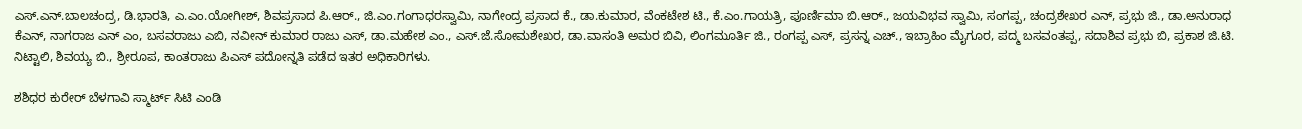ಎಸ್.ಎನ್.ಬಾಲಚಂದ್ರ, ಡಿ.ಭಾರತಿ, ಎ.ಎಂ.ಯೋಗೀಶ್, ಶಿವಪ್ರಸಾದ ಪಿ.ಆರ್., ಜಿ.ಎಂ.ಗಂಗಾಧರಸ್ವಾಮಿ, ನಾಗೇಂದ್ರ ಪ್ರಸಾದ ಕೆ., ಡಾ.ಕುಮಾರ, ವೆಂಕಟೇಶ ಟಿ., ಕೆ.ಎಂ.ಗಾಯತ್ರಿ, ಪೂರ್ಣಿಮಾ ಬಿ.ಆರ್., ಜಯವಿಭವ ಸ್ವಾಮಿ, ಸಂಗಪ್ಪ, ಚಂದ್ರಶೇಖರ ಎನ್, ಪ್ರಭು ಜಿ., ಡಾ.ಅನುರಾಧ ಕೆಎನ್, ನಾಗರಾಜ ಎನ್ ಎಂ, ಬಸವರಾಜು ಎಬಿ, ನವೀನ್ ಕುಮಾರ ರಾಜು ಎಸ್, ಡಾ.ಮಹೇಶ ಎಂ., ಎಸ್.ಜೆ.ಸೋಮಶೇಖರ, ಡಾ.ವಾಸಂತಿ ಅಮರ ಬಿವಿ, ಲಿಂಗಮೂರ್ತಿ ಜಿ., ರಂಗಪ್ಪ ಎಸ್, ಪ್ರಸನ್ನ ಎಚ್., ಇಬ್ರಾಹಿಂ ಮೈಗೂರ, ಪದ್ಮ ಬಸವಂತಪ್ಪ, ಸದಾಶಿವ ಪ್ರಭು ಬಿ, ಪ್ರಕಾಶ ಜಿ.ಟಿ. ನಿಟ್ಟಾಲಿ, ಶಿವಯ್ಯ ಬಿ., ಶ್ರೀರೂಪ, ಕಾಂತರಾಜು ಪಿಎಸ್ ಪದೋನ್ನತಿ ಪಡೆದ ಇತರ ಅಧಿಕಾರಿಗಳು.

ಶಶಿಧರ ಕುರೇರ್ ಬೆಳಗಾವಿ ಸ್ಮಾರ್ಟ್ ಸಿಟಿ ಎಂಡಿ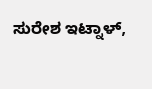ಸುರೇಶ ಇಟ್ನಾಳ್,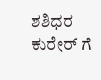ಶಶಿಧರ ಕುರೇರ್ ಗೆ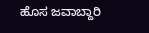ಹೊಸ ಜವಾಬ್ದಾರಿ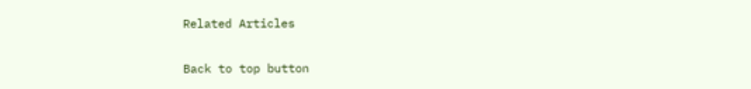Related Articles

Back to top button